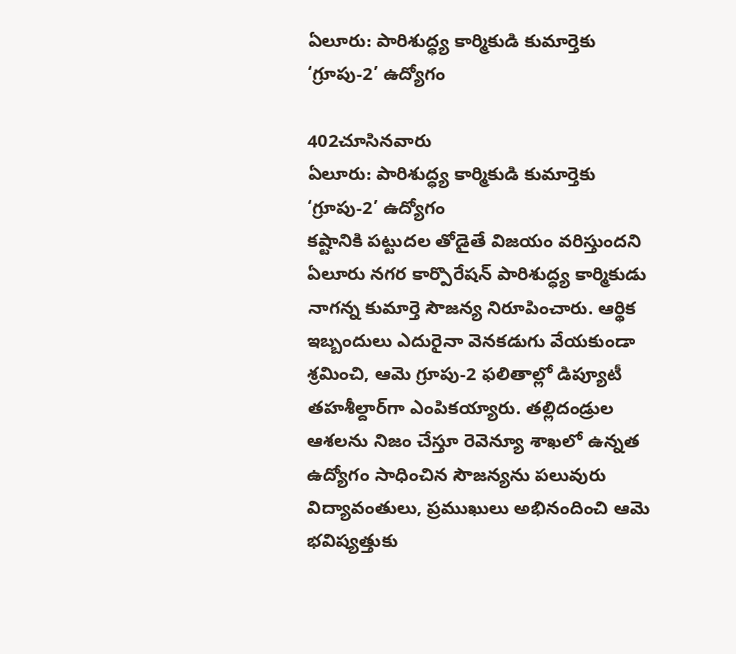ఏలూరు: పారిశుద్ధ్య కార్మికుడి కుమార్తెకు ‘గ్రూపు-2’ ఉద్యోగం

402చూసినవారు
ఏలూరు: పారిశుద్ధ్య కార్మికుడి కుమార్తెకు ‘గ్రూపు-2’ ఉద్యోగం
కష్టానికి పట్టుదల తోడైతే విజయం వరిస్తుందని ఏలూరు నగర కార్పొరేషన్ పారిశుద్ధ్య కార్మికుడు నాగన్న కుమార్తె సౌజన్య నిరూపించారు. ఆర్థిక ఇబ్బందులు ఎదురైనా వెనకడుగు వేయకుండా శ్రమించి, ఆమె గ్రూపు-2 ఫలితాల్లో డిప్యూటీ తహశీల్దార్‌గా ఎంపికయ్యారు. తల్లిదండ్రుల ఆశలను నిజం చేస్తూ రెవెన్యూ శాఖలో ఉన్నత ఉద్యోగం సాధించిన సౌజన్యను పలువురు విద్యావంతులు, ప్రముఖులు అభినందించి ఆమె భవిష్యత్తుకు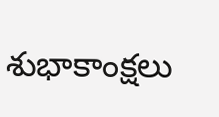శుభాకాంక్షలు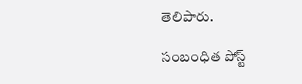తెలిపారు.

సంబంధిత పోస్ట్